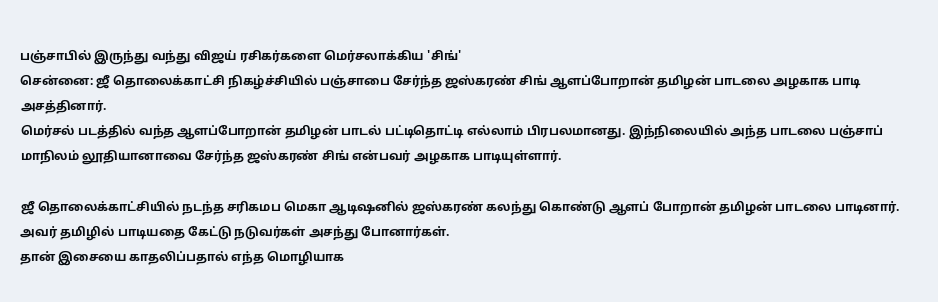பஞ்சாபில் இருந்து வந்து விஜய் ரசிகர்களை மெர்சலாக்கிய 'சிங்'
சென்னை: ஜீ தொலைக்காட்சி நிகழ்ச்சியில் பஞ்சாபை சேர்ந்த ஜஸ்கரண் சிங் ஆளப்போறான் தமிழன் பாடலை அழகாக பாடி அசத்தினார்.
மெர்சல் படத்தில் வந்த ஆளப்போறான் தமிழன் பாடல் பட்டிதொட்டி எல்லாம் பிரபலமானது. இந்நிலையில் அந்த பாடலை பஞ்சாப் மாநிலம் லூதியானாவை சேர்ந்த ஜஸ்கரண் சிங் என்பவர் அழகாக பாடியுள்ளார்.

ஜீ தொலைக்காட்சியில் நடந்த சரிகமப மெகா ஆடிஷனில் ஜஸ்கரண் கலந்து கொண்டு ஆளப் போறான் தமிழன் பாடலை பாடினார். அவர் தமிழில் பாடியதை கேட்டு நடுவர்கள் அசந்து போனார்கள்.
தான் இசையை காதலிப்பதால் எந்த மொழியாக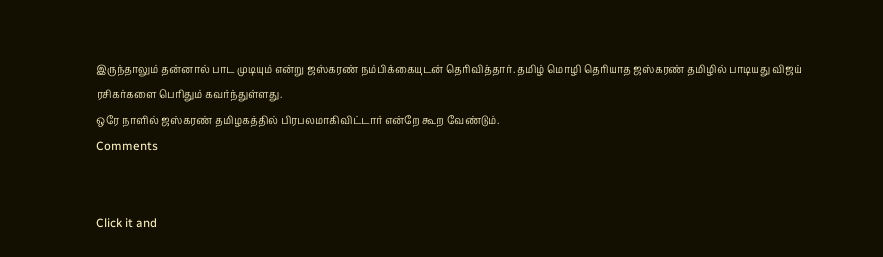இருந்தாலும் தன்னால் பாட முடியும் என்று ஜஸ்கரண் நம்பிக்கையுடன் தெரிவித்தார். தமிழ் மொழி தெரியாத ஜஸ்கரண் தமிழில் பாடியது விஜய் ரசிகர்களை பெரிதும் கவர்ந்துள்ளது.
ஒரே நாளில் ஜஸ்கரண் தமிழகத்தில் பிரபலமாகிவிட்டார் என்றே கூற வேண்டும்.
Comments


Click it and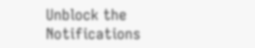Unblock the Notifications